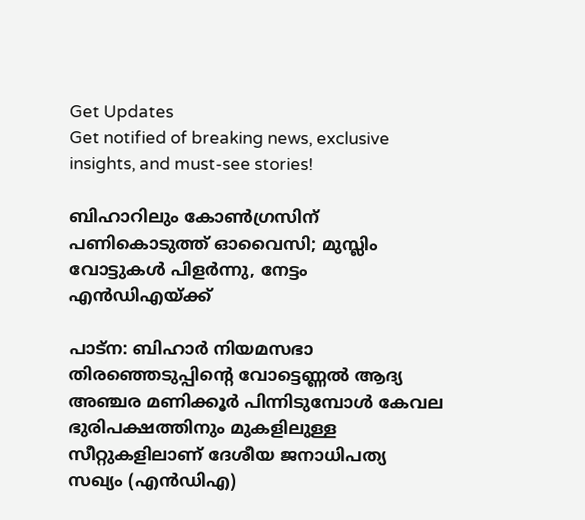Get Updates
Get notified of breaking news, exclusive insights, and must-see stories!

ബിഹാറിലും കോണ്‍ഗ്രസിന് പണികൊടുത്ത് ഓവൈസി; മുസ്ലിം വോട്ടുകള്‍ പിളർന്നു, നേട്ടം എന്‍ഡിഎയ്ക്ക്

പാട്ന: ബിഹാർ നിയമസഭാ തിരഞ്ഞെടുപ്പിന്‍റെ വോട്ടെണ്ണല്‍ ആദ്യ അഞ്ചര മണിക്കൂർ പിന്നിടുമ്പോള്‍ കേവല ഭുരിപക്ഷത്തിനും മുകളിലുള്ള സീറ്റുകളിലാണ് ദേശീയ ജനാധിപത്യ സഖ്യം (എന്‍ഡിഎ)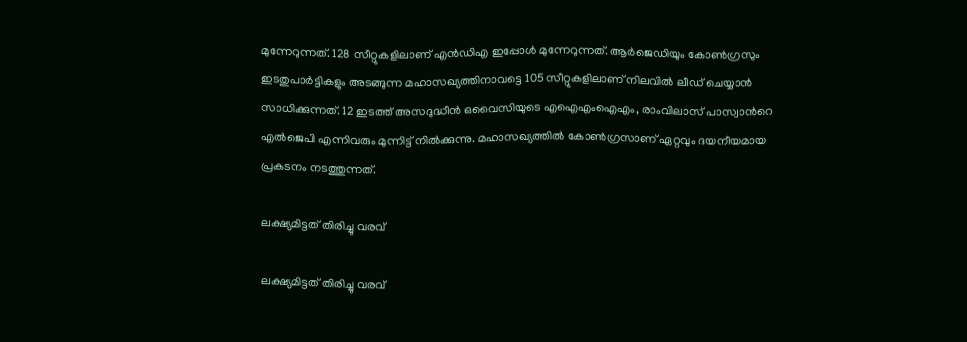മുന്നേറുന്നത്. 128 സീറ്റുകളിലാണ് എന്‍ഡിഎ ഇപ്പോള്‍ മുന്നേറുന്നത്. ആർജെഡിയും കോണ്‍ഗ്രസും ഇടതുപാർട്ടികളും അടങ്ങുന്ന മഹാസഖ്യത്തിനാവട്ടെ 105 സീറ്റുകളിലാണ് നിലവില്‍ ലീഡ് ചെയ്യാന്‍ സാധിക്കുന്നത്. 12 ഇടത്ത് അസദുദ്ധീന്‍ ഒവൈസിയുടെ എഐഎംഐഎം, രാംവിലാസ് പാസ്വാന്‍റെ എല്‍ജെപി എന്നിവരും മുന്നിട്ട് നില്‍ക്കുന്നു. മഹാസഖ്യത്തില്‍ കോണ്‍ഗ്രസാണ് ഏറ്റവും ദയനീയമായ പ്രകടനം നടത്തുന്നത്.

ലക്ഷ്യമിട്ടത് തിരിച്ചു വരവ്

ലക്ഷ്യമിട്ടത് തിരിച്ചു വരവ്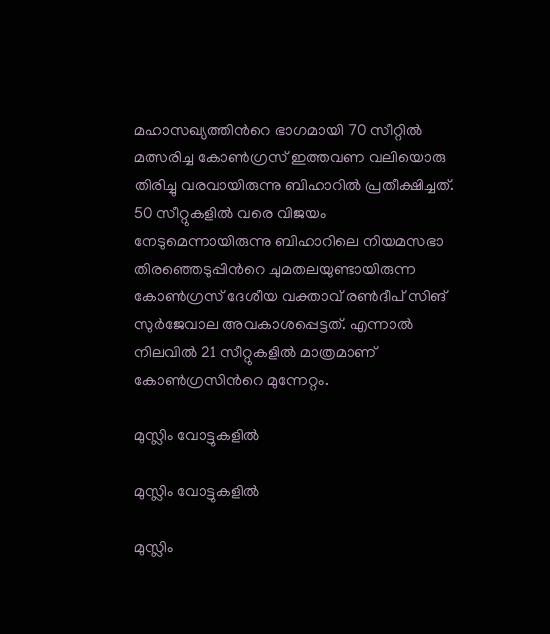മഹാസഖ്യത്തിന്‍റെ ഭാഗമായി 70 സീറ്റില്‍ മത്സരിച്ച കോണ്‍ഗ്രസ് ഇത്തവണ വലിയൊരു തിരിച്ചു വരവായിരുന്നു ബിഹാറില്‍ പ്രതീക്ഷിച്ചത്. 50 സീറ്റുകളില്‍ വരെ വിജയം നേടുമെന്നായിരുന്നു ബിഹാറിലെ നിയമസഭാ തിരഞ്ഞെടുപ്പിന്‍റെ ചുമതലയുണ്ടായിരുന്ന കോണ്‍ഗ്രസ് ദേശീയ വക്താവ് രണ്‍ദീപ് സിങ് സുർജേവാല അവകാശപ്പെട്ടത്. എന്നാല്‍ നിലവില്‍ 21 സീറ്റുകളില്‍ മാത്രമാണ് കോണ്‍ഗ്രസിന്‍റെ മുന്നേറ്റം.

മുസ്ലിം വോട്ടുകളില്‍

മുസ്ലിം വോട്ടുകളില്‍

മുസ്ലിം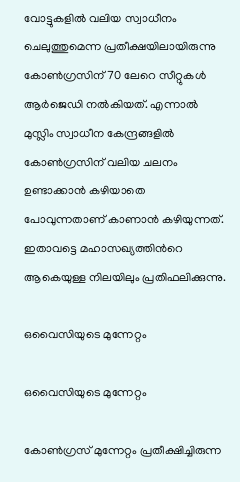വോട്ടുകളില്‍ വലിയ സ്വാധീനം ചെലുത്തുമെന്ന പ്രതീക്ഷയിലായിരുന്നു കോണ്‍ഗ്രസിന് 70 ലേറെ സീറ്റുകള്‍ ആർജെഡി നല്‍കിയത്. എന്നാല്‍ മുസ്ലിം സ്വാധീന കേന്ദ്രങ്ങളില്‍ കോണ്‍ഗ്രസിന് വലിയ ചലനം ഉണ്ടാക്കാന്‍ കഴിയാതെ പോവുന്നതാണ് കാണാന്‍ കഴിയുന്നത്. ഇതാവട്ടെ മഹാസഖ്യത്തിന്‍റെ ആകെയുള്ള നിലയിലും പ്രതിഫലിക്കുന്നു.

ഒവൈസിയുടെ മുന്നേറ്റം

ഒവൈസിയുടെ മുന്നേറ്റം

കോണ്‍ഗ്രസ് മുന്നേറ്റം പ്രതീക്ഷിച്ചിരുന്ന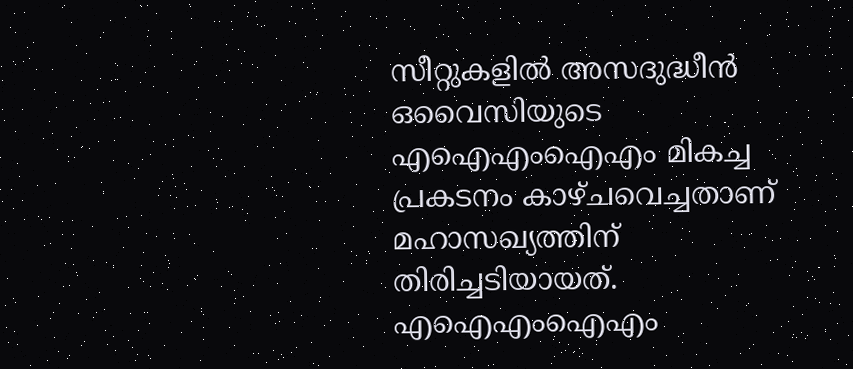സീറ്റുകളില്‍ അസദുദ്ധീന്‍ ഒവൈസിയുടെ എഐഎംഐഎം മികച്ച പ്രകടനം കാഴ്ചവെച്ചതാണ് മഹാസഖ്യത്തിന് തിരിച്ചടിയായത്. എഐഎംഐഎം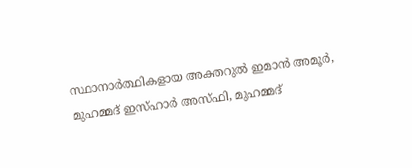സ്ഥാനാർത്ഥികളായ അക്തറുൽ ഇമാൻ അമൂർ, മുഹമ്മദ് ഇസ്ഹാർ അസ്ഫി, മുഹമ്മദ്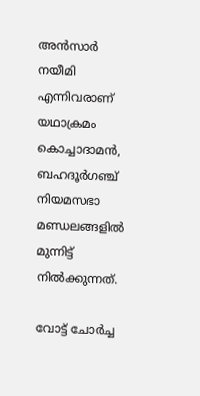അൻസാർ നയീമി എന്നിവരാണ് യഥാക്രമം കൊച്ചാദാമൻ, ബഹദൂർഗഞ്ച് നിയമസഭാ മണ്ഡലങ്ങളിൽ മുന്നിട്ട് നില്‍ക്കുന്നത്.

വോട്ട് ചോർച്ച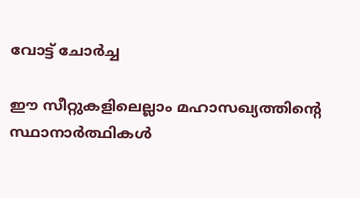വോട്ട് ചോർച്ച

ഈ സീറ്റുകളിലെല്ലാം മഹാസഖ്യത്തിന്‍റെ സ്ഥാനാർത്ഥികള്‍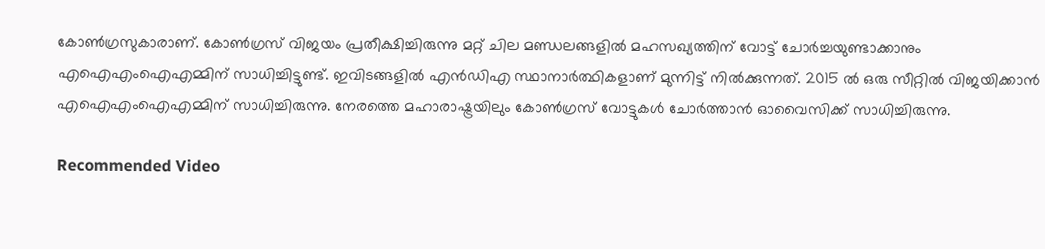കോണ്‍ഗ്രസുകാരാണ്. കോണ്‍ഗ്രസ് വിജയം പ്രതീക്ഷിച്ചിരുന്നു മറ്റ് ചില മണ്ഡലങ്ങളില്‍ മഹസഖ്യത്തിന് വോട്ട് ചോർച്ചയുണ്ടാക്കാനും എഐഎംഐഎമ്മിന് സാധിച്ചിട്ടുണ്ട്. ഇവിടങ്ങളില്‍ എന്‍ഡിഎ സ്ഥാനാർത്ഥികളാണ് മുന്നിട്ട് നില്‍ക്കുന്നത്. 2015 ല്‍ ഒരു സീറ്റില്‍ വിജയിക്കാന്‍ എഐഎംഐഎമ്മിന് സാധിച്ചിരുന്നു. നേരത്തെ മഹാരാഷ്ട്രയിലും കോണ്‍ഗ്രസ് വോട്ടുകള്‍ ചോർത്താന്‍ ഓവൈസിക്ക് സാധിച്ചിരുന്നു.

Recommended Video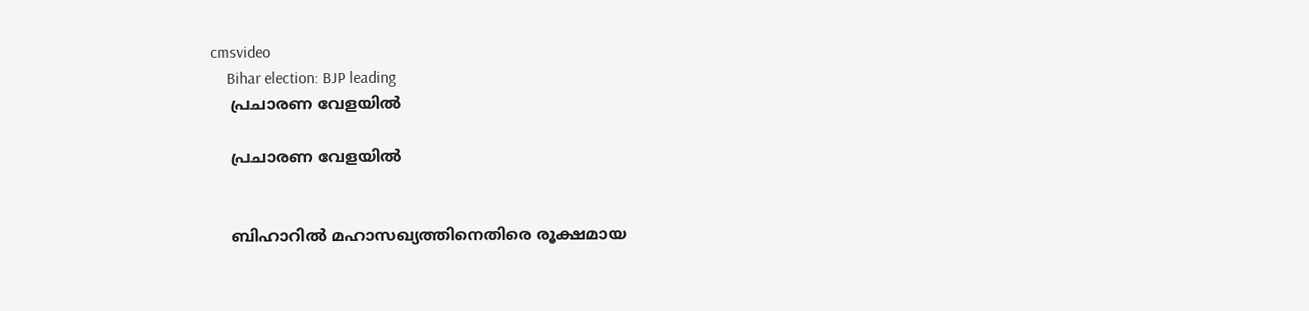cmsvideo
    Bihar election: BJP leading
    പ്രചാരണ വേളയില്‍

    പ്രചാരണ വേളയില്‍


    ബിഹാറില്‍ മഹാസഖ്യത്തിനെതിരെ രൂക്ഷമായ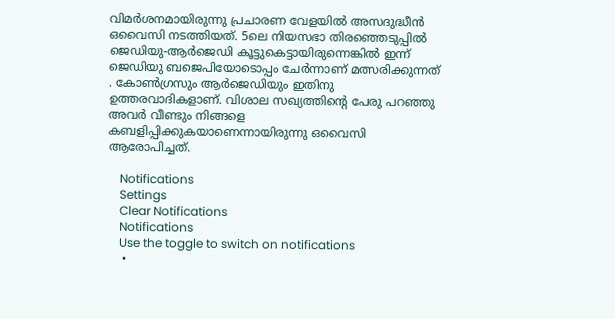വിമർശനമായിരുന്നു പ്രചാരണ വേളയില്‍ അസദുദ്ധീന്‍ ഒവൈസി നടത്തിയത്. 5ലെ നിയസഭാ തിരഞ്ഞെടുപ്പില്‍ ജെഡിയു-ആര്‍ജെഡി കൂട്ടുകെട്ടായിരുന്നെങ്കില്‍ ഇന്ന്‌ ജെഡിയു ബജെപിയോടൊപ്പം ചേര്‍ന്നാണ്‌ മത്സരിക്കുന്നത്‌ . കോണ്‍ഗ്രസും ആര്‍ജെഡിയും ഇതിനു ഉത്തരവാദികളാണ്‌. വിശാല സഖ്യത്തിന്റെ പേരു പറഞ്ഞു അവര്‍ വീണ്ടും നിങ്ങളെ കബളിപ്പിക്കുകയാണെന്നായിരുന്നു ഒവൈസി ആരോപിച്ചത്.

    Notifications
    Settings
    Clear Notifications
    Notifications
    Use the toggle to switch on notifications
    •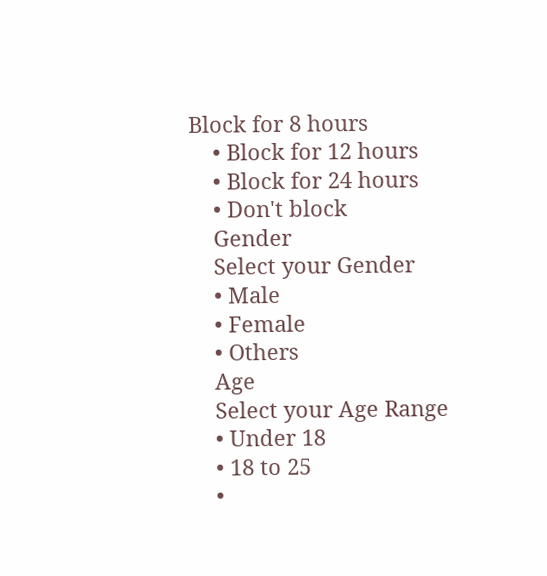Block for 8 hours
    • Block for 12 hours
    • Block for 24 hours
    • Don't block
    Gender
    Select your Gender
    • Male
    • Female
    • Others
    Age
    Select your Age Range
    • Under 18
    • 18 to 25
    •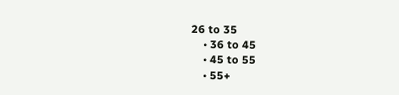26 to 35
    • 36 to 45
    • 45 to 55
    • 55+